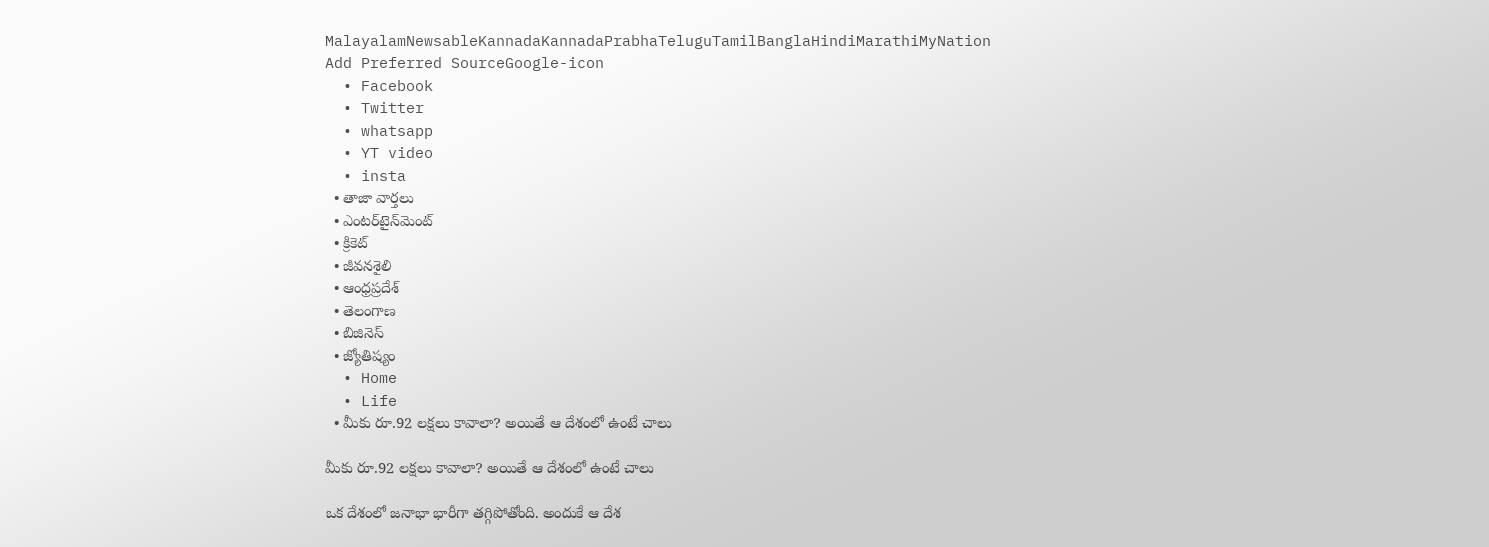MalayalamNewsableKannadaKannadaPrabhaTeluguTamilBanglaHindiMarathiMyNation
Add Preferred SourceGoogle-icon
  • Facebook
  • Twitter
  • whatsapp
  • YT video
  • insta
  • తాజా వార్తలు
  • ఎంటర్‌టైన్‌మెంట్
  • క్రికెట్
  • జీవనశైలి
  • ఆంధ్రప్రదేశ్
  • తెలంగాణ
  • బిజినెస్
  • జ్యోతిష్యం
  • Home
  • Life
  • మీకు రూ.92 లక్షలు కావాలా? అయితే ఆ దేశంలో ఉంటే చాలు

మీకు రూ.92 లక్షలు కావాలా? అయితే ఆ దేశంలో ఉంటే చాలు

ఒక దేశంలో జనాభా భారీగా తగ్గిపోతోంది. అందుకే ఆ దేశ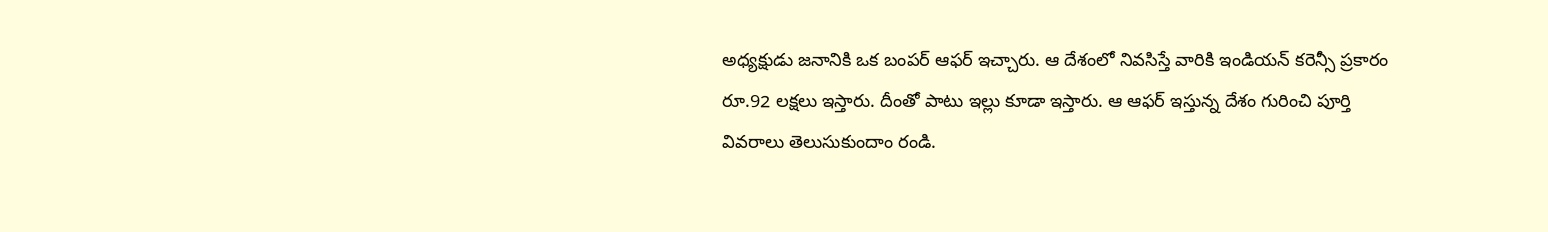అధ్యక్షుడు జనానికి ఒక బంపర్ ఆఫర్ ఇచ్చారు. ఆ దేశంలో నివసిస్తే వారికి ఇండియన్ కరెన్సీ ప్రకారం రూ.92 లక్షలు ఇస్తారు. దీంతో పాటు ఇల్లు కూడా ఇస్తారు. ఆ ఆఫర్ ఇస్తున్న దేశం గురించి పూర్తి వివరాలు తెలుసుకుందాం రండి.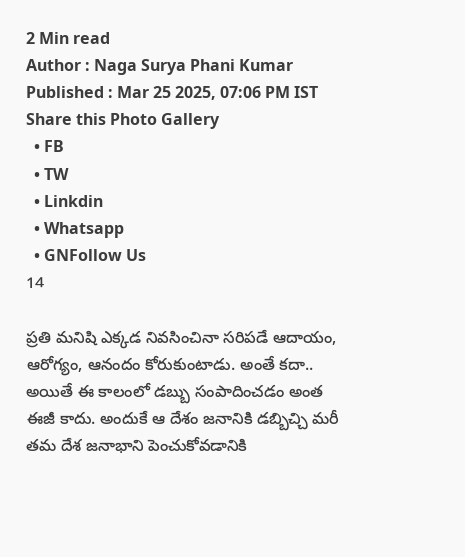2 Min read
Author : Naga Surya Phani Kumar
Published : Mar 25 2025, 07:06 PM IST
Share this Photo Gallery
  • FB
  • TW
  • Linkdin
  • Whatsapp
  • GNFollow Us
14

ప్రతి మనిషి ఎక్కడ నివసించినా సరిపడే ఆదాయం, ఆరోగ్యం, ఆనందం కోరుకుంటాడు. అంతే కదా.. అయితే ఈ కాలంలో డబ్బు సంపాదించడం అంత ఈజీ కాదు. అందుకే ఆ దేశం జనానికి డబ్బిచ్చి మరీ తమ దేశ జనాభాని పెంచుకోవడానికి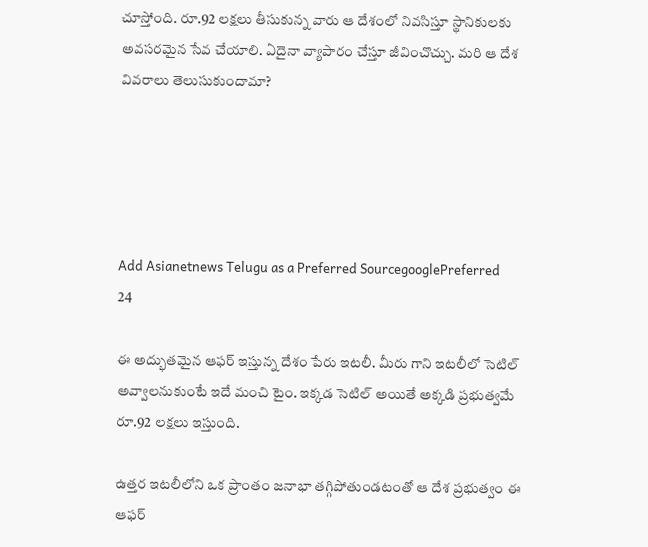చూస్తోంది. రూ.92 లక్షలు తీసుకున్న వారు ఆ దేశంలో నివసిస్తూ స్థానికులకు అవసరమైన సేవ చేయాలి. ఏదైనా వ్యాపారం చేస్తూ జీవించొచ్చు. మరి ఆ దేశ వివరాలు తెలుసుకుందామా?





Add Asianetnews Telugu as a Preferred SourcegooglePreferred
24

ఈ అద్భుతమైన ఆఫర్ ఇస్తున్న దేశం పేరు ఇటలీ. మీరు గాని ఇటలీలో సెటిల్ అవ్వాలనుకుంటే ఇదే మంచి టైం. ఇక్కడ సెటిల్ అయితే అక్కడి ప్రభుత్వమే రూ.92 లక్షలు ఇస్తుంది.

ఉత్తర ఇటలీలోని ఒక ప్రాంతం జనాభా తగ్గిపోతుండటంతో ఆ దేశ ప్రభుత్వం ఈ ఆఫర్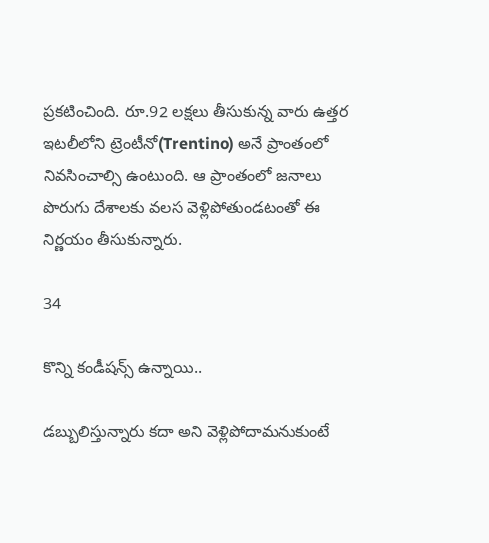ప్రకటించింది. రూ.92 లక్షలు తీసుకున్న వారు ఉత్తర ఇటలీలోని ట్రెంటీనో(Trentino) అనే ప్రాంతంలో నివసించాల్సి ఉంటుంది. ఆ ప్రాంతంలో జనాలు పొరుగు దేశాలకు వలస వెళ్లిపోతుండటంతో ఈ నిర్ణయం తీసుకున్నారు.

34

కొన్ని కండీషన్స్ ఉన్నాయి..

డబ్బులిస్తున్నారు కదా అని వెళ్లిపోదామనుకుంటే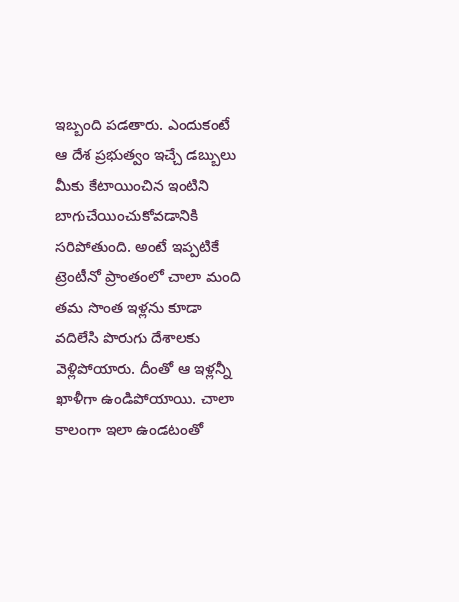ఇబ్బంది పడతారు. ఎందుకంటే ఆ దేశ ప్రభుత్వం ఇచ్చే డబ్బులు మీకు కేటాయించిన ఇంటిని బాగుచేయించుకోవడానికి సరిపోతుంది. అంటే ఇప్పటికే ట్రెంటీనో ప్రాంతంలో చాలా మంది తమ సొంత ఇళ్లను కూడా వదిలేసి పొరుగు దేశాలకు వెళ్లిపోయారు. దీంతో ఆ ఇళ్లన్నీ ఖాళీగా ఉండిపోయాయి. చాలా కాలంగా ఇలా ఉండటంతో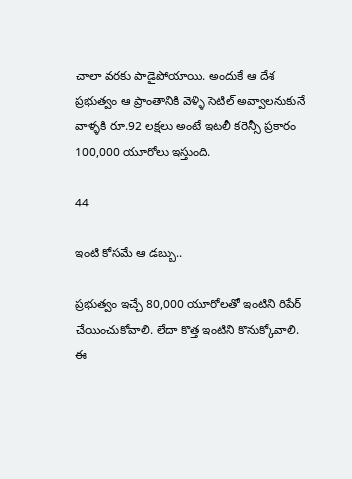చాలా వరకు పాడైపోయాయి. అందుకే ఆ దేశ ప్రభుత్వం ఆ ప్రాంతానికి వెళ్ళి సెటిల్ అవ్వాలనుకునే వాళ్ళకి రూ.92 లక్షలు అంటే ఇటలీ కరెన్సీ ప్రకారం 100,000 యూరోలు ఇస్తుంది.

44

ఇంటి కోసమే ఆ డబ్బు..

ప్రభుత్వం ఇచ్చే 80,000 యూరోలతో ఇంటిని రిపేర్ చేయించుకోవాలి. లేదా కొత్త ఇంటిని కొనుక్కోవాలి. ఈ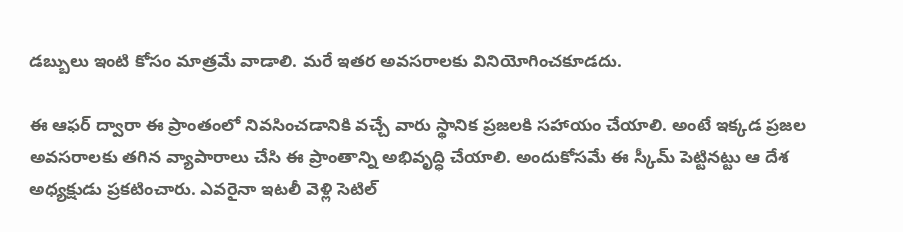డబ్బులు ఇంటి కోసం మాత్రమే వాడాలి. మరే ఇతర అవసరాలకు వినియోగించకూడదు.

ఈ ఆఫర్ ద్వారా ఈ ప్రాంతంలో నివసించడానికి వచ్చే వారు స్థానిక ప్రజలకి సహాయం చేయాలి. అంటే ఇక్కడ ప్రజల అవసరాలకు తగిన వ్యాపారాలు చేసి ఈ ప్రాంతాన్ని అభివృద్ధి చేయాలి. అందుకోసమే ఈ స్కీమ్ పెట్టినట్టు ఆ దేశ అధ్యక్షుడు ప్రకటించారు. ఎవరైనా ఇటలీ వెళ్లి సెటిల్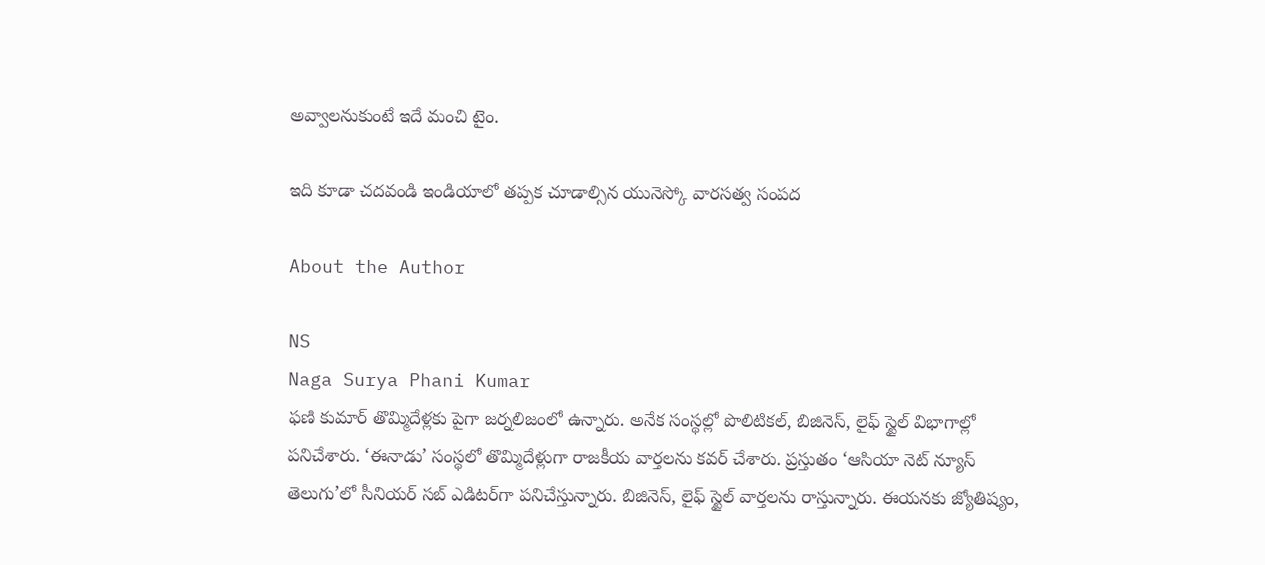అవ్వాలనుకుంటే ఇదే మంచి టైం.

ఇది కూడా చదవండి ఇండియాలో తప్పక చూడాల్సిన యునెస్కో వారసత్వ సంపద

About the Author

NS
Naga Surya Phani Kumar
ఫణి కుమార్ తొమ్మిదేళ్లకు పైగా జర్నలిజంలో ఉన్నారు. అనేక సంస్థల్లో పొలిటికల్, బిజినెస్, లైఫ్ స్టైల్ విభాగాల్లో పనిచేశారు. ‘ఈనాడు’ సంస్థలో తొమ్మిదేళ్లుగా రాజకీయ వార్తలను కవర్ చేశారు. ప్రస్తుతం ‘ఆసియా నెట్ న్యూస్ తెలుగు’లో సీనియర్ సబ్ ఎడిటర్‌గా పనిచేస్తున్నారు. బిజినెస్, లైఫ్ స్టైల్ వార్తలను రాస్తున్నారు. ఈయనకు జ్యోతిష్యం,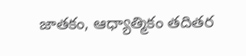జాతకం, ఆధ్యాత్మికం తదితర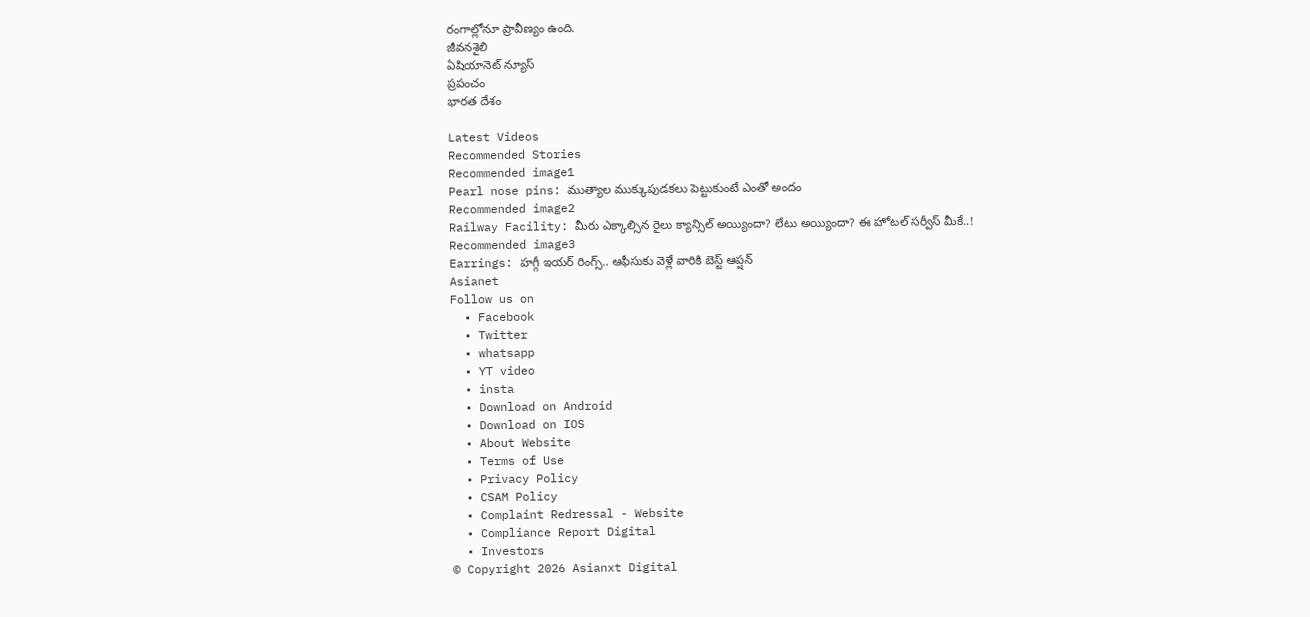రంగాల్లోనూ ప్రావీణ్యం ఉంది.
జీవనశైలి
ఏషియానెట్ న్యూస్
ప్రపంచం
భారత దేశం

Latest Videos
Recommended Stories
Recommended image1
Pearl nose pins: ముత్యాల ముక్కుపుడకలు పెట్టుకుంటే ఎంతో అందం
Recommended image2
Railway Facility: మీరు ఎక్కాల్సిన రైలు క్యాన్సిల్ అయ్యిందా? లేటు అయ్యిందా? ఈ హోటల్ సర్వీస్ మీకే..!
Recommended image3
Earrings: హగ్గీ ఇయర్ రింగ్స్.. ఆఫీసుకు వెళ్లే వారికి బెస్ట్ ఆప్షన్
Asianet
Follow us on
  • Facebook
  • Twitter
  • whatsapp
  • YT video
  • insta
  • Download on Android
  • Download on IOS
  • About Website
  • Terms of Use
  • Privacy Policy
  • CSAM Policy
  • Complaint Redressal - Website
  • Compliance Report Digital
  • Investors
© Copyright 2026 Asianxt Digital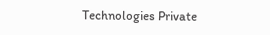Technologies Private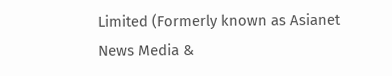Limited (Formerly known as Asianet News Media &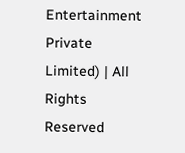Entertainment Private Limited) | All Rights Reserved